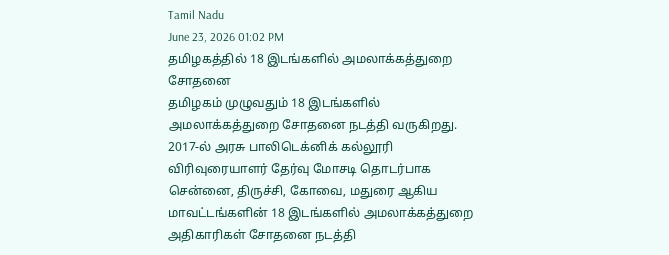Tamil Nadu
June 23, 2026 01:02 PM
தமிழகத்தில் 18 இடங்களில் அமலாக்கத்துறை சோதனை
தமிழகம் முழுவதும் 18 இடங்களில் அமலாக்கத்துறை சோதனை நடத்தி வருகிறது. 2017-ல் அரசு பாலிடெக்னிக் கல்லூரி விரிவுரையாளர் தேர்வு மோசடி தொடர்பாக சென்னை, திருச்சி, கோவை, மதுரை ஆகிய மாவட்டங்களின் 18 இடங்களில் அமலாக்கத்துறை அதிகாரிகள் சோதனை நடத்தி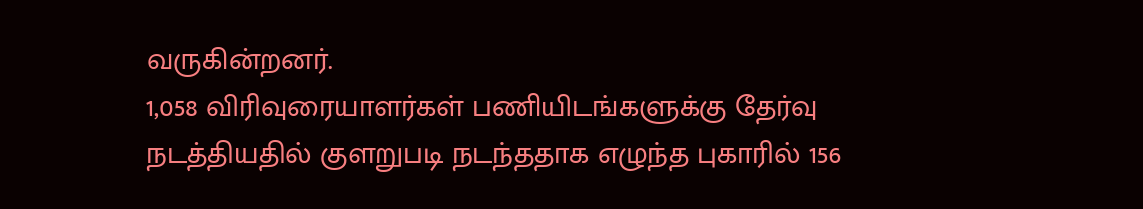வருகின்றனர்.
1,058 விரிவுரையாளர்கள் பணியிடங்களுக்கு தேர்வு நடத்தியதில் குளறுபடி நடந்ததாக எழுந்த புகாரில் 156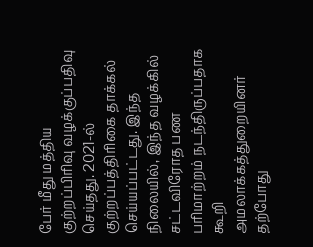பேர் மீது மத்திய குற்றப்பிரிவு வழக்குப்பதிவு செய்தது. 2021-ல் குற்றப்பத்திரிகை தாக்கல் செய்யப்பட்டது. இந்த நிலையில், இந்த வழக்கில் சட்டவிரோத பண பரிமாற்றம் நடந்திருப்பதாக கூறி அமலாக்கத்துறையினர் தற்போது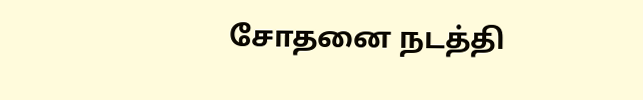சோதனை நடத்தி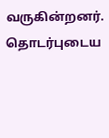வருகின்றனர்.
தொடர்புடைய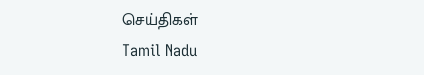செய்திகள்
Tamil Nadu